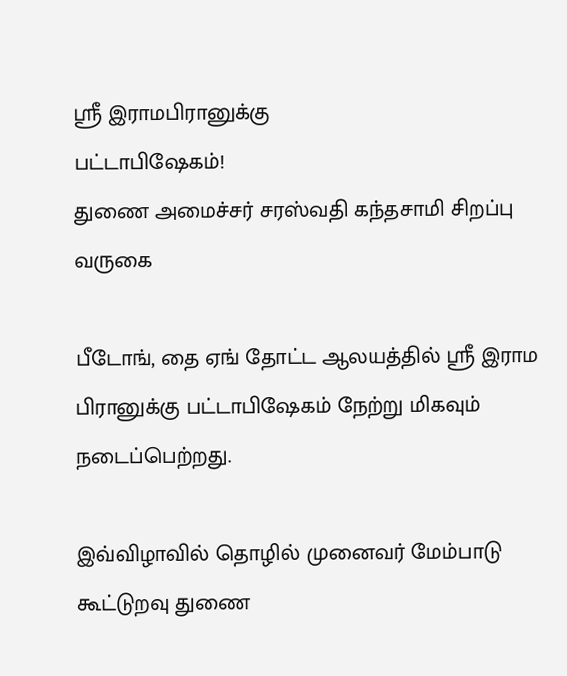ஸ்ரீ இராமபிரானுக்கு
பட்டாபிஷேகம்!
துணை அமைச்சர் சரஸ்வதி கந்தசாமி சிறப்பு வருகை

பீடோங், தை ஏங் தோட்ட ஆலயத்தில் ஸ்ரீ இராம பிரானுக்கு பட்டாபிஷேகம் நேற்று மிகவும் நடைப்பெற்றது.

இவ்விழாவில் தொழில் முனைவர் மேம்பாடு கூட்டுறவு துணை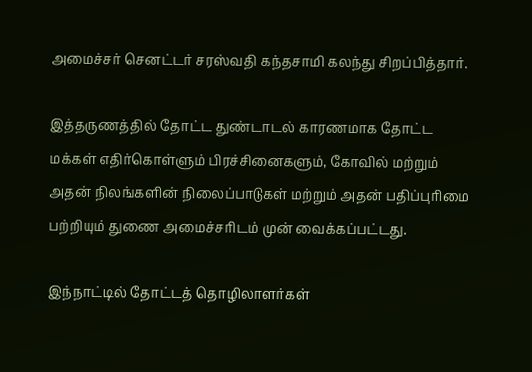அமைச்சர் செனட்டர் சரஸ்வதி கந்தசாமி கலந்து சிறப்பித்தார்.

இத்தருணத்தில் தோட்ட துண்டாடல் காரணமாக தோட்ட மக்கள் எதிர்கொள்ளும் பிரச்சினைகளும், கோவில் மற்றும் அதன் நிலங்களின் நிலைப்பாடுகள் மற்றும் அதன் பதிப்புரிமை பற்றியும் துணை அமைச்சரிடம் முன் வைக்கப்பட்டது.

இந்நாட்டில் தோட்டத் தொழிலாளர்கள்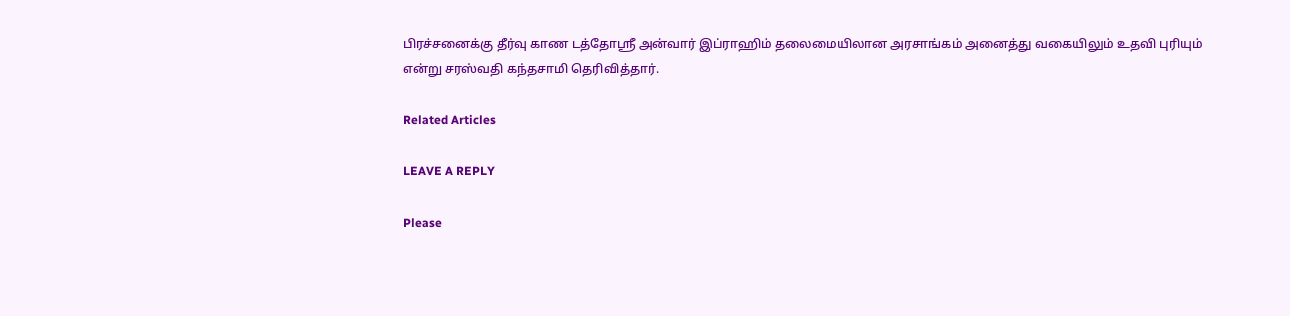பிரச்சனைக்கு தீர்வு காண டத்தோஸ்ரீ அன்வார் இப்ராஹிம் தலைமையிலான அரசாங்கம் அனைத்து வகையிலும் உதவி புரியும் என்று சரஸ்வதி கந்தசாமி தெரிவித்தார்.

Related Articles

LEAVE A REPLY

Please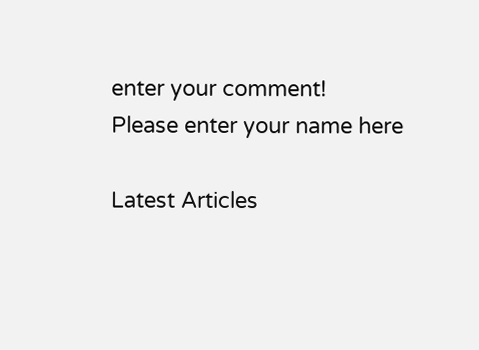enter your comment!
Please enter your name here

Latest Articles